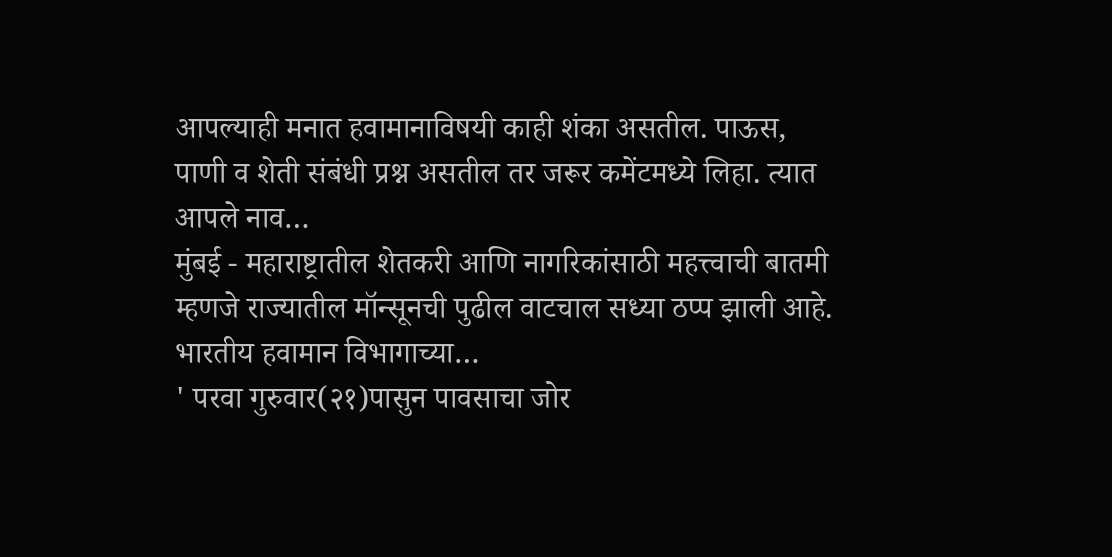आपल्याही मनात हवामानाविषयी काही शंका असतील. पाऊस, पाणी व शेती संबंधी प्रश्न असतील तर जरूर कमेंटमध्ये लिहा. त्यात आपले नाव…
मुंबई - महाराष्ट्रातील शेतकरी आणि नागरिकांसाठी महत्त्वाची बातमी म्हणजे राज्यातील मॉन्सूनची पुढील वाटचाल सध्या ठप्प झाली आहे. भारतीय हवामान विभागाच्या…
' परवा गुरुवार(२१)पासुन पावसाचा जोर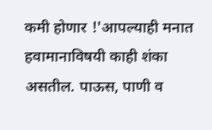कमी होणार !'आपल्याही मनात हवामानाविषयी काही शंका असतील. पाऊस, पाणी व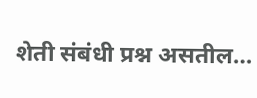शेती संबंधी प्रश्न असतील…